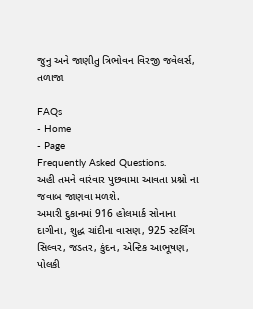જુનુ અને જાણીતુ ત્રિભોવન વિરજી જવેલર્સ, તળાજા

FAQs
- Home
- Page
Frequently Asked Questions.
અહી તમને વારંવાર પુછવામા આવતા પ્રશ્નો ના જવાબ જાણવા મળશે.
અમારી દુકાનમાં 916 હોલમાર્ક સોનાના દાગીના, શુદ્ધ ચાંદીના વાસણ, 925 સ્ટર્લિંગ સિલ્વર, જડતર, કુંદન, એન્ટિક આભૂષણ, પોલકી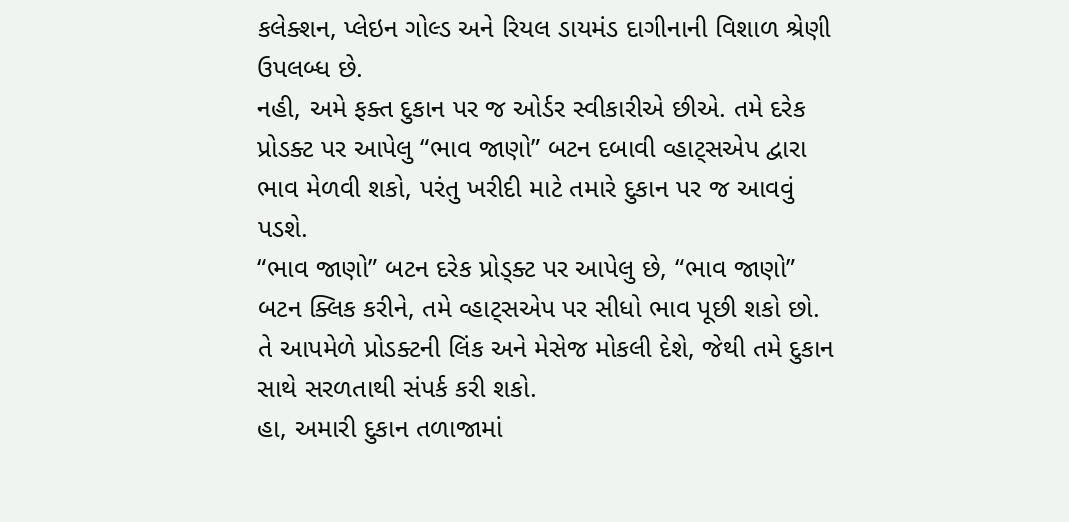કલેક્શન, પ્લેઇન ગોલ્ડ અને રિયલ ડાયમંડ દાગીનાની વિશાળ શ્રેણી ઉપલબ્ધ છે.
નહી, અમે ફક્ત દુકાન પર જ ઓર્ડર સ્વીકારીએ છીએ. તમે દરેક પ્રોડક્ટ પર આપેલુ “ભાવ જાણો” બટન દબાવી વ્હાટ્સએપ દ્વારા ભાવ મેળવી શકો, પરંતુ ખરીદી માટે તમારે દુકાન પર જ આવવું પડશે.
“ભાવ જાણો” બટન દરેક પ્રોડ્ક્ટ પર આપેલુ છે, “ભાવ જાણો” બટન ક્લિક કરીને, તમે વ્હાટ્સએપ પર સીધો ભાવ પૂછી શકો છો. તે આપમેળે પ્રોડક્ટની લિંક અને મેસેજ મોકલી દેશે, જેથી તમે દુકાન સાથે સરળતાથી સંપર્ક કરી શકો.
હા, અમારી દુકાન તળાજામાં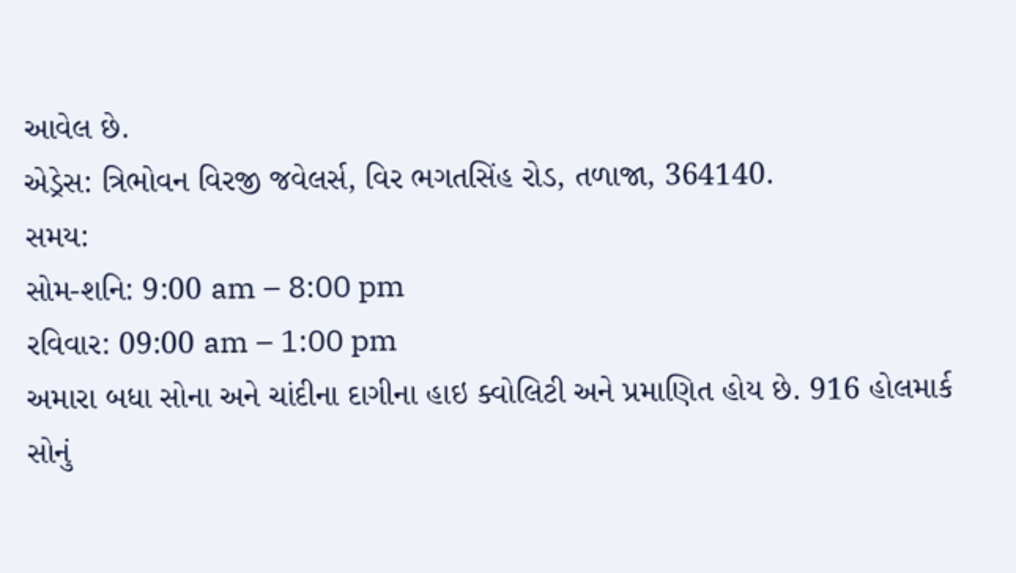આવેલ છે.
એડ્રેસ: ત્રિભોવન વિરજી જવેલર્સ, વિર ભગતસિંહ રોડ, તળાજા, 364140.
સમય:
સોમ-શનિ: 9:00 am – 8:00 pm
રવિવાર: 09:00 am – 1:00 pm
અમારા બધા સોના અને ચાંદીના દાગીના હાઇ ક્વોલિટી અને પ્રમાણિત હોય છે. 916 હોલમાર્ક સોનું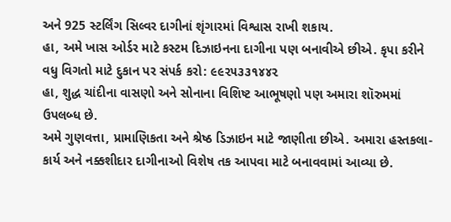અને 925 સ્ટર્લિંગ સિલ્વર દાગીનાં શૃંગારમાં વિશ્વાસ રાખી શકાય.
હા, અમે ખાસ ઓર્ડર માટે કસ્ટમ દિઝાઇનના દાગીના પણ બનાવીએ છીએ. કૃપા કરીને વધુ વિગતો માટે દુકાન પર સંપર્ક કરો: ૯૯૨૫૩૩૧૪૪૨
હા, શુદ્ધ ચાંદીના વાસણો અને સોનાના વિશિષ્ટ આભૂષણો પણ અમારા શૉરુમમાં ઉપલબ્ધ છે.
અમે ગુણવત્તા, પ્રામાણિકતા અને શ્રેષ્ઠ ડિઝાઇન માટે જાણીતા છીએ. અમારા હસ્તકલા-કાર્ય અને નક્કશીદાર દાગીનાઓ વિશેષ તક આપવા માટે બનાવવામાં આવ્યા છે.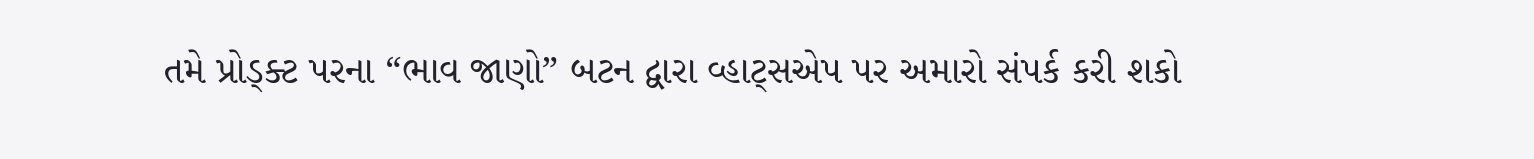તમે પ્રોડ્ક્ટ પરના “ભાવ જાણો” બટન દ્વારા વ્હાટ્સએપ પર અમારો સંપર્ક કરી શકો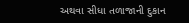અથવા સીધા તળાજાની દુકાન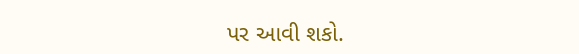પર આવી શકો.